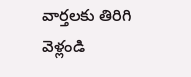వార్తలకు తిరిగి వెళ్లండి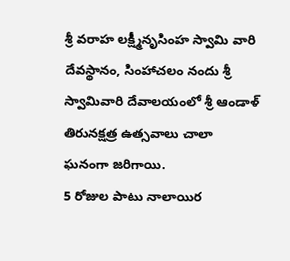శ్రీ వరాహ లక్ష్మీనృసింహ స్వామి వారి దేవస్థానం, సింహాచలం నందు శ్రీ స్వామివారి దేవాలయంలో శ్రీ ఆండాళ్ తిరునక్షత్ర ఉత్సవాలు చాలా ఘనంగా జరిగాయి.
5 రోజుల పాటు నాలాయిర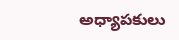అధ్యాపకులు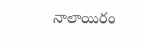నాలాయిరం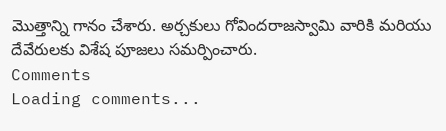మొత్తాన్ని గానం చేశారు. అర్చకులు గోవిందరాజస్వామి వారికి మరియు దేవేరులకు విశేష పూజలు సమర్పించారు.
Comments
Loading comments...